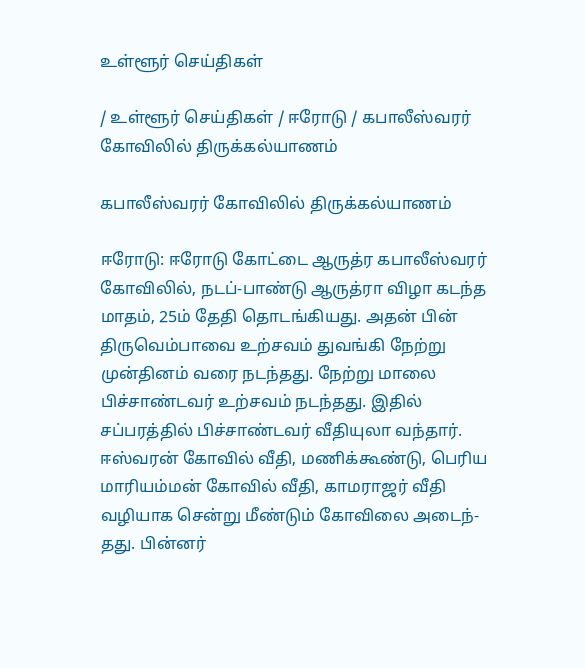உள்ளூர் செய்திகள்

/ உள்ளூர் செய்திகள் / ஈரோடு / கபாலீஸ்வரர் கோவிலில் திருக்கல்யாணம்

கபாலீஸ்வரர் கோவிலில் திருக்கல்யாணம்

ஈரோடு: ஈரோடு கோட்டை ஆருத்ர கபாலீஸ்வரர் கோவிலில், நடப்-பாண்டு ஆருத்ரா விழா கடந்த மாதம், 25ம் தேதி தொடங்கியது. அதன் பின் திருவெம்பாவை உற்சவம் துவங்கி நேற்று முன்தினம் வரை நடந்தது. நேற்று மாலை பிச்சாண்டவர் உற்சவம் நடந்தது. இதில் சப்பரத்தில் பிச்சாண்டவர் வீதியுலா வந்தார். ஈஸ்வரன் கோவில் வீதி, மணிக்கூண்டு, பெரிய மாரியம்மன் கோவில் வீதி, காமராஜர் வீதி வழியாக சென்று மீண்டும் கோவிலை அடைந்-தது. பின்னர்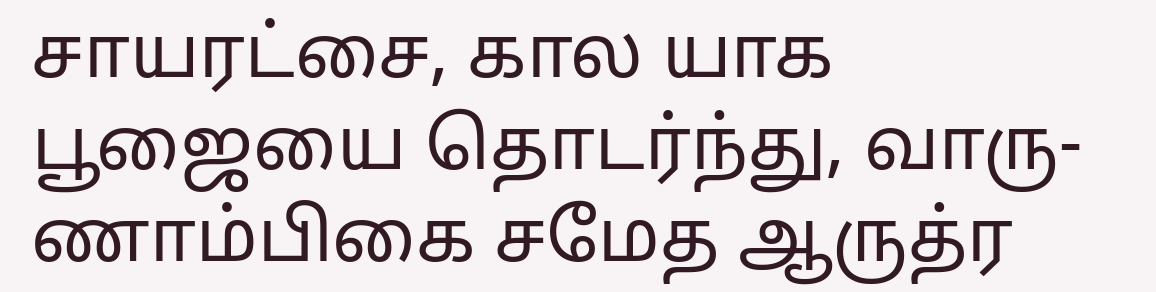சாயரட்சை, கால யாக பூஜையை தொடர்ந்து, வாரு-ணாம்பிகை சமேத ஆருத்ர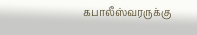கபாலீஸ்வரருக்கு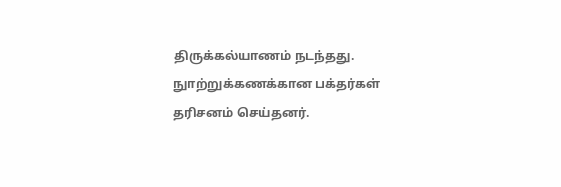திருக்கல்யாணம் நடந்தது. நுாற்றுக்கணக்கான பக்தர்கள் தரிசனம் செய்தனர்.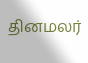தினமலர்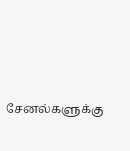சேனல்களுக்கு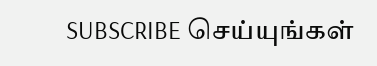SUBSCRIBE செய்யுங்கள்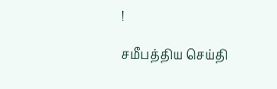!

சமீபத்திய செய்தி